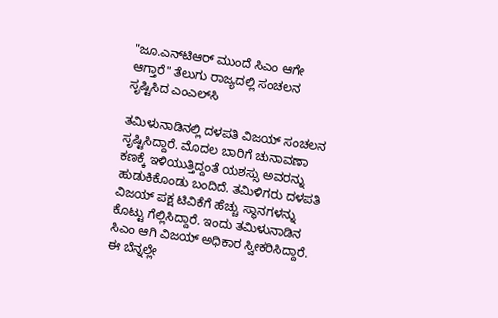"ಜೂ.ಎನ್‌ಟಿಆರ್ ಮುಂದೆ ಸಿಎಂ ಆಗೇ ಆಗ್ತಾರೆ" ತೆಲುಗು ರಾಜ್ಯದಲ್ಲಿ ಸಂಚಲನ ಸೃಷ್ಟಿಸಿದ ಎಂಎಲ್‌ಸಿ

ತಮಿಳುನಾಡಿನಲ್ಲಿ ದಳಪತಿ ವಿಜಯ್ ಸಂಚಲನ ಸೃಷ್ಟಿಸಿದ್ದಾರೆ. ಮೊದಲ ಬಾರಿಗೆ ಚುನಾವಣಾ ಕಣಕ್ಕೆ ಇಳಿಯುತ್ತಿದ್ದಂತೆ ಯಶಸ್ಸು ಅವರನ್ನು ಹುಡುಕಿಕೊಂಡು ಬಂದಿದೆ. ತಮಿಳಿಗರು ದಳಪತಿ ವಿಜಯ್ ಪಕ್ಷ ಟಿವಿಕೆಗೆ ಹೆಚ್ಚು ಸ್ಥಾನಗಳನ್ನು ಕೊಟ್ಟು ಗೆಲ್ಲಿಸಿದ್ದಾರೆ. ಇಂದು ತಮಿಳುನಾಡಿನ ಸಿಎಂ ಆಗಿ ವಿಜಯ್ ಅಧಿಕಾರ ಸ್ವೀಕರಿಸಿದ್ದಾರೆ. ಈ ಬೆನ್ನಲ್ಲೇ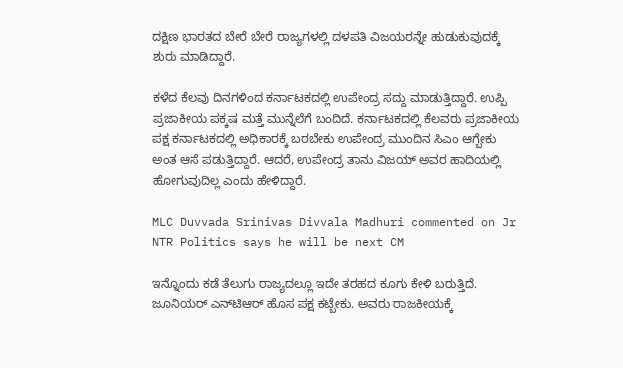ದಕ್ಷಿಣ ಭಾರತದ ಬೇರೆ ಬೇರೆ ರಾಜ್ಯಗಳಲ್ಲಿ ದಳಪತಿ ವಿಜಯರನ್ನೇ ಹುಡುಕುವುದಕ್ಕೆ ಶುರು ಮಾಡಿದ್ದಾರೆ.

ಕಳೆದ ಕೆಲವು ದಿನಗಳಿಂದ ಕರ್ನಾಟಕದಲ್ಲಿ ಉಪೇಂದ್ರ ಸದ್ದು ಮಾಡುತ್ತಿದ್ದಾರೆ. ಉಪ್ಪಿ ಪ್ರಜಾಕೀಯ ಪಕ್ಕಷ ಮತ್ತೆ ಮುನ್ನೆಲೆಗೆ ಬಂದಿದೆ. ಕರ್ನಾಟಕದಲ್ಲಿ ಕೆಲವರು ಪ್ರಜಾಕೀಯ ಪಕ್ಷ ಕರ್ನಾಟಕದಲ್ಲಿ ಅಧಿಕಾರಕ್ಕೆ ಬರಬೇಕು ಉಪೇಂದ್ರ ಮುಂದಿನ ಸಿಎಂ ಆಗ್ಬೇಕು ಅಂತ ಆಸೆ ಪಡುತ್ತಿದ್ದಾರೆ. ಆದರೆ, ಉಪೇಂದ್ರ ತಾನು ವಿಜಯ್ ಅವರ ಹಾದಿಯಲ್ಲಿ ಹೋಗುವುದಿಲ್ಲ ಎಂದು ಹೇಳಿದ್ದಾರೆ.

MLC Duvvada Srinivas Divvala Madhuri commented on Jr NTR Politics says he will be next CM

ಇನ್ನೊಂದು ಕಡೆ ತೆಲುಗು ರಾಜ್ಯದಲ್ಲೂ ಇದೇ ತರಹದ ಕೂಗು ಕೇಳಿ ಬರುತ್ತಿದೆ. ಜೂನಿಯರ್ ಎನ್‌ಟಿಆರ್ ಹೊಸ ಪಕ್ಷ ಕಟ್ಬೇಕು. ಅವರು ರಾಜಕೀಯಕ್ಕೆ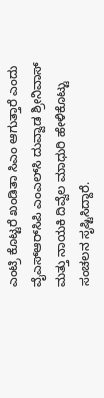ಎಂಟ್ರಿ ಕೊಟ್ಟರೆ ಖಂಡಿತಾ ಸಿಎಂ ಆಗುತ್ತಾರೆ ಎಂದು ವೈಎಸ್‌ಆರ್‌ಸಿಪಿ ಎಂಎಲ್‌ಸಿ ದುವ್ವಾಡ ಶ್ರೀನಿವಾಸ್ ಮತ್ತು ನಾಯಕಿ ದಿವ್ವೆಲ ಮಾಧುರಿ ಹೇಳಿಕೊಟ್ಟು ಸಂಚಲನ ಸೃಷ್ಟಿಸಿದ್ದಾರೆ.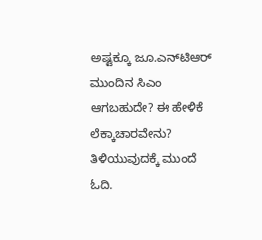ಅಷ್ಟಕ್ಕೂ ಜೂ.ಎನ್‌ಟಿಆರ್ ಮುಂದಿನ ಸಿಎಂ ಆಗಬಹುದೇ? ಈ ಹೇಳಿಕೆ ಲೆಕ್ಕಾಚಾರವೇನು? ತಿಳಿಯುವುದಕ್ಕೆ ಮುಂದೆ ಓದಿ.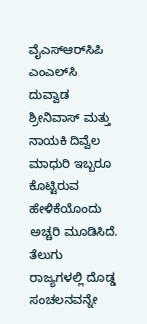ವೈಎಸ್‌ಆರ್‌ಸಿಪಿ ಎಂಎಲ್‌ಸಿ ದುವ್ವಾಡ ಶ್ರೀನಿವಾಸ್ ಮತ್ತು ನಾಯಕಿ ದಿವ್ವೆಲ ಮಾಧುರಿ ಇಬ್ಬರೂ ಕೊಟ್ಟಿರುವ ಹೇಳಿಕೆಯೊಂದು ಅಚ್ಚರಿ ಮೂಡಿಸಿದೆ. ತೆಲುಗು ರಾಜ್ಯಗಳಲ್ಲಿ ದೊಡ್ಡ ಸಂಚಲನವನ್ನೇ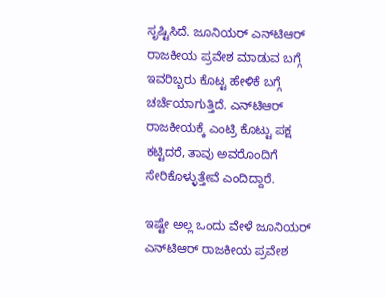ಸೃಷ್ಟಿಸಿದೆ. ಜೂನಿಯರ್ ಎನ್‌ಟಿಆರ್ ರಾಜಕೀಯ ಪ್ರವೇಶ ಮಾಡುವ ಬಗ್ಗೆ ಇವರಿಬ್ಬರು ಕೊಟ್ಟ ಹೇಳಿಕೆ ಬಗ್ಗೆ ಚರ್ಚೆಯಾಗುತ್ತಿದೆ. ಎನ್‌ಟಿಆರ್ ರಾಜಕೀಯಕ್ಕೆ ಎಂಟ್ರಿ ಕೊಟ್ಟು ಪಕ್ಷ ಕಟ್ಟಿದರೆ, ತಾವು ಅವರೊಂದಿಗೆ ಸೇರಿಕೊಳ್ಳುತ್ತೇವೆ ಎಂದಿದ್ದಾರೆ.

ಇಷ್ಟೇ ಅಲ್ಲ ಒಂದು ವೇಳೆ ಜೂನಿಯರ್ ಎನ್‌ಟಿಆರ್ ರಾಜಕೀಯ ಪ್ರವೇಶ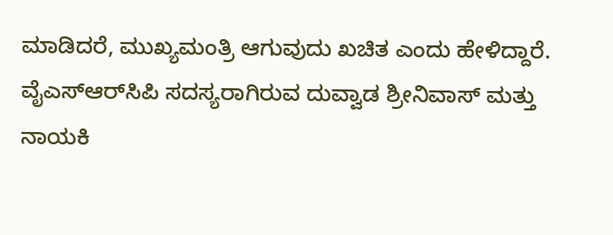ಮಾಡಿದರೆ, ಮುಖ್ಯಮಂತ್ರಿ ಆಗುವುದು ಖಚಿತ ಎಂದು ಹೇಳಿದ್ದಾರೆ. ವೈಎಸ್‌ಆರ್‌ಸಿಪಿ ಸದಸ್ಯರಾಗಿರುವ ದುವ್ವಾಡ ಶ್ರೀನಿವಾಸ್ ಮತ್ತು ನಾಯಕಿ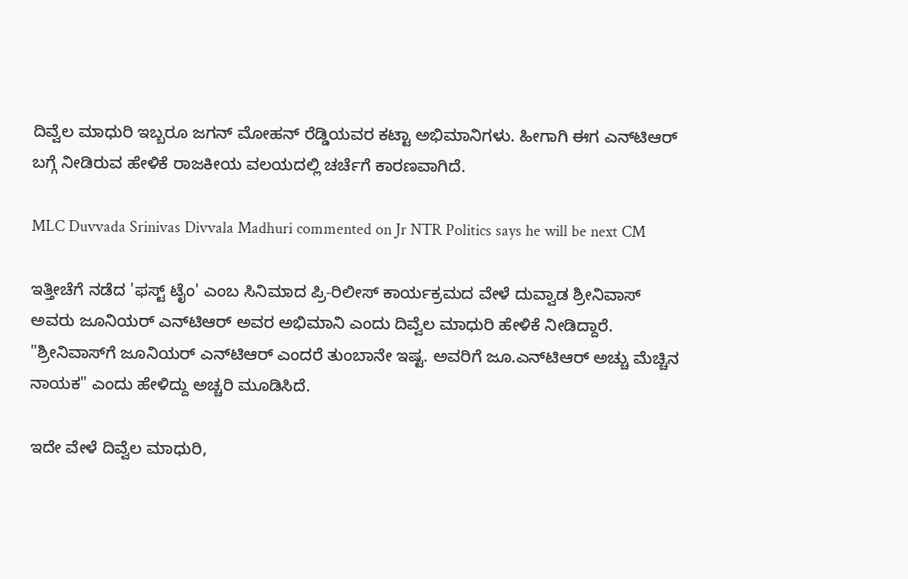ದಿವ್ವೆಲ ಮಾಧುರಿ ಇಬ್ಬರೂ ಜಗನ್ ಮೋಹನ್ ರೆಡ್ಡಿಯವರ ಕಟ್ಟಾ ಅಭಿಮಾನಿಗಳು. ಹೀಗಾಗಿ ಈಗ ಎನ್‌ಟಿಆರ್ ಬಗ್ಗೆ ನೀಡಿರುವ ಹೇಳಿಕೆ ರಾಜಕೀಯ ವಲಯದಲ್ಲಿ ಚರ್ಚೆಗೆ ಕಾರಣವಾಗಿದೆ.

MLC Duvvada Srinivas Divvala Madhuri commented on Jr NTR Politics says he will be next CM

ಇತ್ತೀಚೆಗೆ ನಡೆದ 'ಫಸ್ಟ್‌ ಟೈಂ' ಎಂಬ ಸಿನಿಮಾದ ಪ್ರಿ-ರಿಲೀಸ್ ಕಾರ್ಯಕ್ರಮದ ವೇಳೆ ದುವ್ವಾಡ ಶ್ರೀನಿವಾಸ್ ಅವರು ಜೂನಿಯರ್ ಎನ್‌ಟಿಆರ್ ಅವರ ಅಭಿಮಾನಿ ಎಂದು ದಿವ್ವೆಲ ಮಾಧುರಿ ಹೇಳಿಕೆ ನೀಡಿದ್ದಾರೆ. "ಶ್ರೀನಿವಾಸ್‌ಗೆ ಜೂನಿಯರ್ ಎನ್‌ಟಿಆರ್ ಎಂದರೆ ತುಂಬಾನೇ ಇಷ್ಟ. ಅವರಿಗೆ ಜೂ.ಎನ್‌ಟಿಆರ್ ಅಚ್ಚು ಮೆಚ್ಚಿನ ನಾಯಕ" ಎಂದು ಹೇಳಿದ್ದು ಅಚ್ಚರಿ ಮೂಡಿಸಿದೆ.

ಇದೇ ವೇಳೆ ದಿವ್ವೆಲ ಮಾಧುರಿ,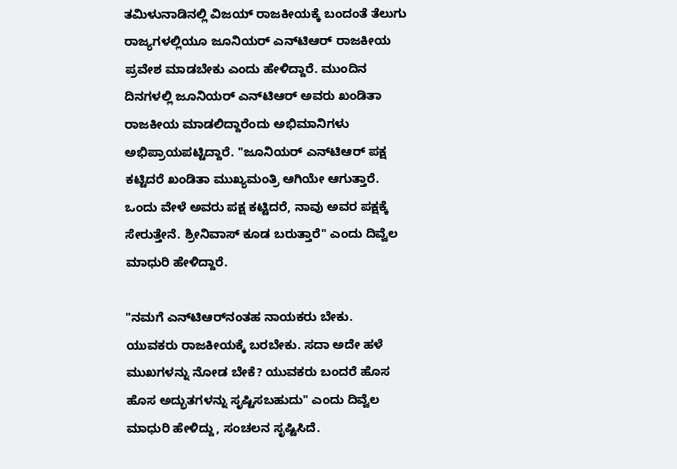ತಮಿಳುನಾಡಿನಲ್ಲಿ ವಿಜಯ್ ರಾಜಕೀಯಕ್ಕೆ ಬಂದಂತೆ ತೆಲುಗು ರಾಜ್ಯಗಳಲ್ಲಿಯೂ ಜೂನಿಯರ್ ಎನ್‌ಟಿಆರ್ ರಾಜಕೀಯ ಪ್ರವೇಶ ಮಾಡಬೇಕು ಎಂದು ಹೇಳಿದ್ದಾರೆ. ಮುಂದಿನ ದಿನಗಳಲ್ಲಿ ಜೂನಿಯರ್ ಎನ್‌ಟಿಆರ್ ಅವರು ಖಂಡಿತಾ ರಾಜಕೀಯ ಮಾಡಲಿದ್ದಾರೆಂದು ಅಭಿಮಾನಿಗಳು ಅಭಿಪ್ರಾಯಪಟ್ಟಿದ್ದಾರೆ. "ಜೂನಿಯರ್ ಎನ್‌ಟಿಆರ್ ಪಕ್ಷ ಕಟ್ಟಿದರೆ ಖಂಡಿತಾ ಮುಖ್ಯಮಂತ್ರಿ ಆಗಿಯೇ ಆಗುತ್ತಾರೆ. ಒಂದು ವೇಳೆ ಅವರು ಪಕ್ಷ ಕಟ್ಟಿದರೆ, ನಾವು ಅವರ ಪಕ್ಷಕ್ಕೆ ಸೇರುತ್ತೇನೆ. ಶ್ರೀನಿವಾಸ್ ಕೂಡ ಬರುತ್ತಾರೆ" ಎಂದು ದಿವ್ವೆಲ ಮಾಧುರಿ ಹೇಳಿದ್ದಾರೆ.

"ನಮಗೆ ಎನ್‌ಟಿಆರ್‌ನಂತಹ ನಾಯಕರು ಬೇಕು. ಯುವಕರು ರಾಜಕೀಯಕ್ಕೆ ಬರಬೇಕು. ಸದಾ ಅದೇ ಹಳೆ ಮುಖಗಳನ್ನು ನೋಡ ಬೇಕೆ? ಯುವಕರು ಬಂದರೆ ಹೊಸ ಹೊಸ ಅದ್ಭುತಗಳನ್ನು ಸೃಷ್ಟಿಸಬಹುದು" ಎಂದು ದಿವ್ವೆಲ ಮಾಧುರಿ ಹೇಳಿದ್ದು, ಸಂಚಲನ ಸೃಷ್ಟಿಸಿದೆ.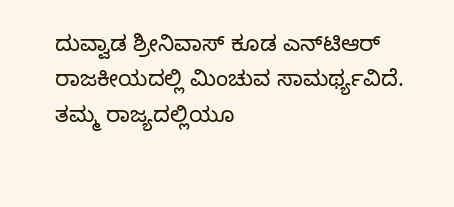ದುವ್ವಾಡ ಶ್ರೀನಿವಾಸ್ ಕೂಡ ಎನ್‌ಟಿಆರ್ ರಾಜಕೀಯದಲ್ಲಿ ಮಿಂಚುವ ಸಾಮರ್ಥ್ಯವಿದೆ. ತಮ್ಮ ರಾಜ್ಯದಲ್ಲಿಯೂ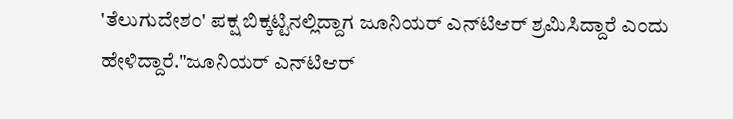'ತೆಲುಗುದೇಶಂ' ಪಕ್ಷ ಬಿಕ್ಕಟ್ಟಿನಲ್ಲಿದ್ದಾಗ ಜೂನಿಯರ್ ಎನ್‌ಟಿಆರ್ ಶ್ರಮಿಸಿದ್ದಾರೆ ಎಂದು ಹೇಳಿದ್ದಾರೆ."ಜೂನಿಯರ್ ಎನ್‌ಟಿಆರ್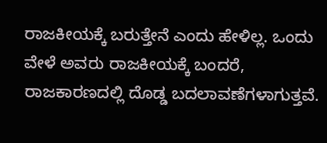ರಾಜಕೀಯಕ್ಕೆ ಬರುತ್ತೇನೆ ಎಂದು ಹೇಳಿಲ್ಲ. ಒಂದು ವೇಳೆ ಅವರು ರಾಜಕೀಯಕ್ಕೆ ಬಂದರೆ, ರಾಜಕಾರಣದಲ್ಲಿ ದೊಡ್ಡ ಬದಲಾವಣೆಗಳಾಗುತ್ತವೆ.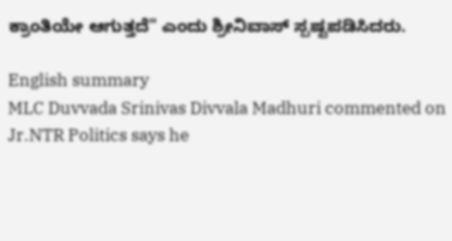ಕ್ರಾಂತಿಯೇ ಆಗುತ್ತದೆ" ಎಂದು ಶ್ರೀನಿವಾಸ್ ಸ್ಪಷ್ಟಪಡಿಸಿದರು.

English summary
MLC Duvvada Srinivas Divvala Madhuri commented on Jr.NTR Politics says he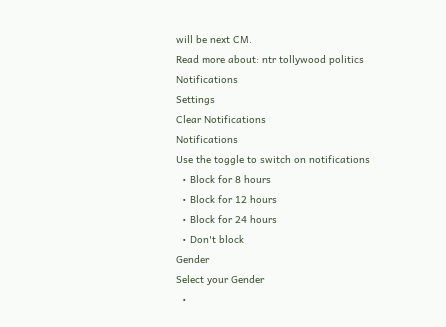will be next CM.
Read more about: ntr tollywood politics
Notifications
Settings
Clear Notifications
Notifications
Use the toggle to switch on notifications
  • Block for 8 hours
  • Block for 12 hours
  • Block for 24 hours
  • Don't block
Gender
Select your Gender
  •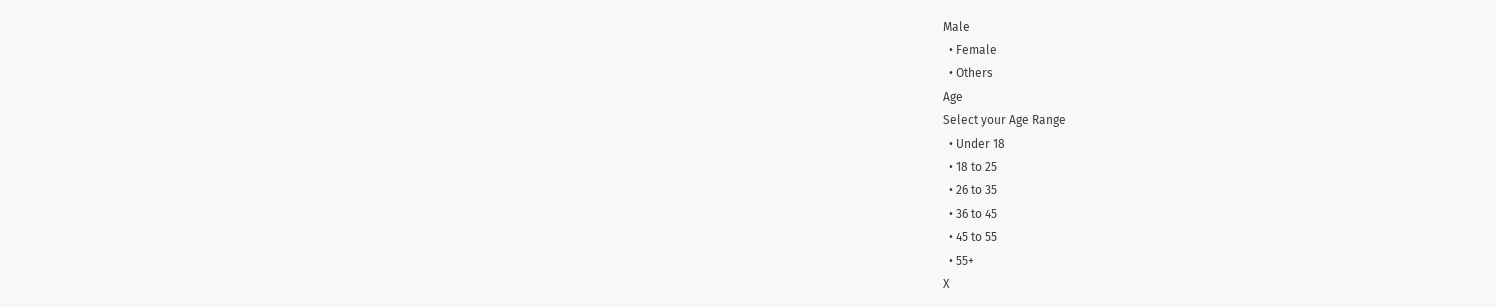Male
  • Female
  • Others
Age
Select your Age Range
  • Under 18
  • 18 to 25
  • 26 to 35
  • 36 to 45
  • 45 to 55
  • 55+
X